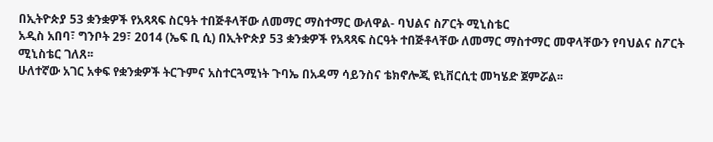በኢትዮጵያ 53 ቋንቋዎች የአጻጻፍ ስርዓት ተበጅቶላቸው ለመማር ማስተማር ውለዋል- ባህልና ስፖርት ሚኒስቴር
አዲስ አበባ፣ ግንቦት 29፣ 2014 (ኤፍ ቢ ሲ) በኢትዮጵያ 53 ቋንቋዎች የአጻጻፍ ስርዓት ተበጅቶላቸው ለመማር ማስተማር መዋላቸውን የባህልና ስፖርት ሚኒስቴር ገለጸ፡፡
ሁለተኛው አገር አቀፍ የቋንቋዎች ትርጉምና አስተርጓሚነት ጉባኤ በአዳማ ሳይንስና ቴክኖሎጂ ዩኒቨርሲቲ መካሄድ ጀምሯል፡፡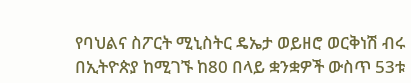የባህልና ስፖርት ሚኒስትር ዴኤታ ወይዘሮ ወርቅነሽ ብሩ በኢትዮጵያ ከሚገኙ ከ80 በላይ ቋንቋዎች ውስጥ 53ቱ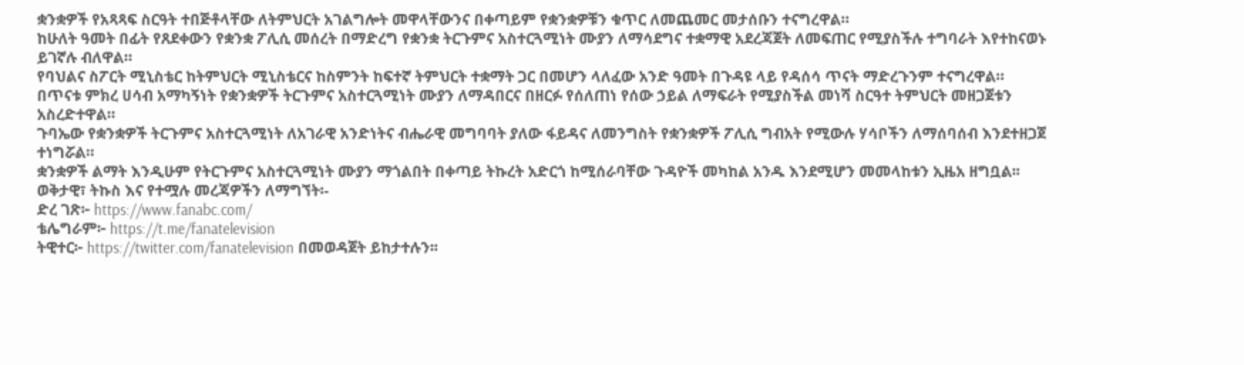ቋንቋዎች የአጻጻፍ ስርዓት ተበጅቶላቸው ለትምህርት አገልግሎት መዋላቸውንና በቀጣይም የቋንቋዎቹን ቁጥር ለመጨመር መታሰቡን ተናግረዋል።
ከሁለት ዓመት በፊት የጸደቀውን የቋንቋ ፖሊሲ መሰረት በማድረግ የቋንቋ ትርጉምና አስተርጓሚነት ሙያን ለማሳደግና ተቋማዊ አደረጃጀት ለመፍጠር የሚያስችሉ ተግባራት እየተከናወኑ ይገኛሉ ብለዋል።
የባህልና ስፖርት ሚኒስቴር ከትምህርት ሚኒስቴርና ከስምንት ከፍተኛ ትምህርት ተቋማት ጋር በመሆን ላለፈው አንድ ዓመት በጉዳዩ ላይ የዳሰሳ ጥናት ማድረጉንም ተናግረዋል።
በጥናቱ ምክረ ሀሳብ አማካኝነት የቋንቋዎች ትርጉምና አስተርጓሚነት ሙያን ለማዳበርና በዘርፉ የሰለጠነ የሰው ኃይል ለማፍራት የሚያስችል መነሻ ስርዓተ ትምህርት መዘጋጀቱን አስረድተዋል።
ጉባኤው የቋንቋዎች ትርጉምና አስተርጓሚነት ለአገራዊ አንድነትና ብሔራዊ መግባባት ያለው ፋይዳና ለመንግስት የቋንቋዎች ፖሊሲ ግብአት የሚውሉ ሃሳቦችን ለማሰባሰብ እንደተዘጋጀ ተነግሯል።
ቋንቋዎች ልማት እንዲሁም የትርጉምና አስተርጓሚነት ሙያን ማጎልበት በቀጣይ ትኩረት አድርጎ ከሚሰራባቸው ጉዳዮች መካከል አንዱ እንደሚሆን መመላከቱን ኢዜአ ዘግቧል፡፡
ወቅታዊ፣ ትኩስ እና የተሟሉ መረጃዎችን ለማግኘት፡-
ድረ ገጽ፦ https://www.fanabc.com/
ቴሌግራም፦ https://t.me/fanatelevision
ትዊተር፦ https://twitter.com/fanatelevision በመወዳጀት ይከታተሉን፡፡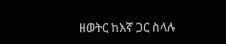ዘወትር ከእኛ ጋር ስላሉ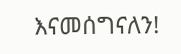እናመሰግናለን!